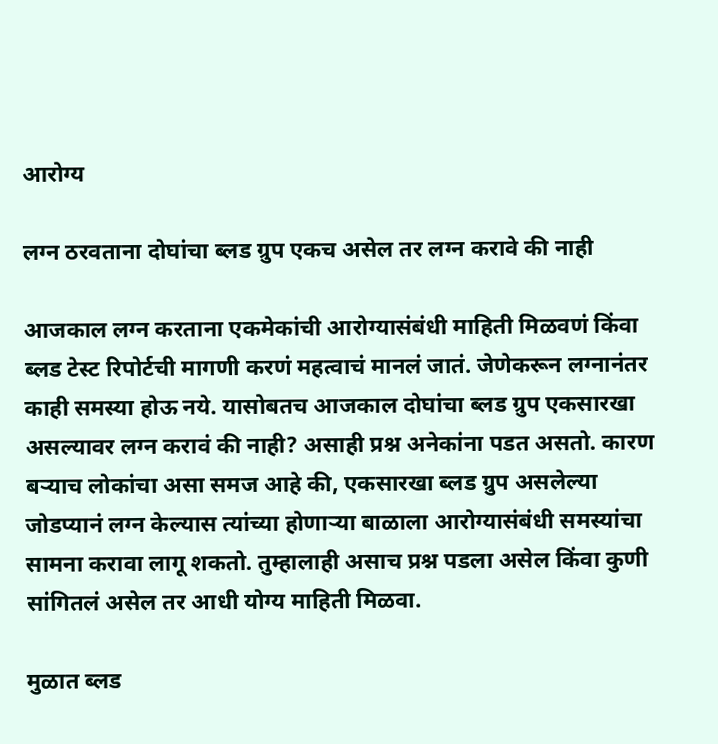आरोग्य

लग्न ठरवताना दोघांचा ब्लड ग्रुप एकच असेल तर लग्न करावे की नाही

आजकाल लग्न करताना एकमेकांची आरोग्यासंबंधी माहिती मिळवणं किंवा ब्लड टेस्ट रिपोर्टची मागणी करणं महत्वाचं मानलं जातं. जेणेकरून लग्नानंतर काही समस्या होऊ नये. यासोबतच आजकाल दोघांचा ब्लड ग्रुप एकसारखा असल्यावर लग्न करावं की नाही? असाही प्रश्न अनेकांना पडत असतो. कारण बऱ्याच लोकांचा असा समज आहे की, एकसारखा ब्लड ग्रुप असलेल्या जोडप्यानं लग्न केल्यास त्यांच्या होणाऱ्या बाळाला आरोग्यासंबंधी समस्यांचा सामना करावा लागू शकतो. तुम्हालाही असाच प्रश्न पडला असेल किंवा कुणी सांगितलं असेल तर आधी योग्य माहिती मिळवा.

मुळात ब्लड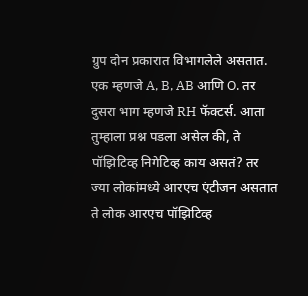ग्रुप दोन प्रकारात विभागलेले असतात. एक म्हणजे A, B, AB आणि O. तर दुसरा भाग म्हणजे RH फॅक्टर्स. आता तुम्हाला प्रश्न पडला असेल की, ते पॉझिटिव्ह निगेटिव्ह काय असतं? तर ज्या लोकांमध्ये आरएच एंटीजन असतात ते लोक आरएच पॉझिटिव्ह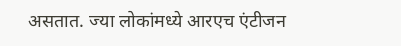असतात. ज्या लोकांमध्ये आरएच एंटीजन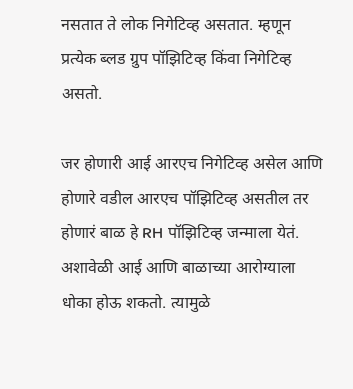नसतात ते लोक निगेटिव्ह असतात. म्हणून प्रत्येक ब्लड ग्रुप पॉझिटिव्ह किंवा निगेटिव्ह असतो.

जर होणारी आई आरएच निगेटिव्ह असेल आणि होणारे वडील आरएच पॉझिटिव्ह असतील तर होणारं बाळ हे RH पॉझिटिव्ह जन्माला येतं. अशावेळी आई आणि बाळाच्या आरोग्याला धोका होऊ शकतो. त्यामुळे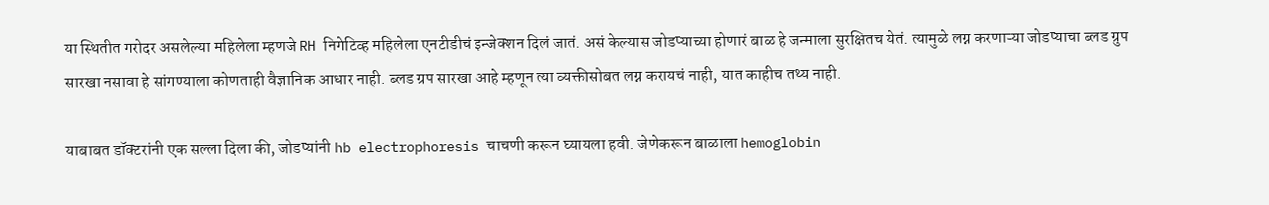या स्थितीत गरोदर असलेल्या महिलेला म्हणजे RH निगेटिव्ह महिलेला एनटीडीचं इन्जेक्शन दिलं जातं. असं केल्यास जोडप्याच्या होणारं बाळ हे जन्माला सुरक्षितच येतं. त्यामुळे लग्न करणाऱ्या जोडप्याचा ब्लड ग्रुप सारखा नसावा हे सांगण्याला कोणताही वैज्ञानिक आधार नाही. ब्लड ग्रप सारखा आहे म्हणून त्या व्यक्तीसोबत लग्न करायचं नाही, यात काहीच तथ्य नाही.

याबाबत डॉक्टरांनी एक सल्ला दिला की, जोडप्यांनी hb electrophoresis चाचणी करून घ्यायला हवी. जेणेकरून बाळाला hemoglobin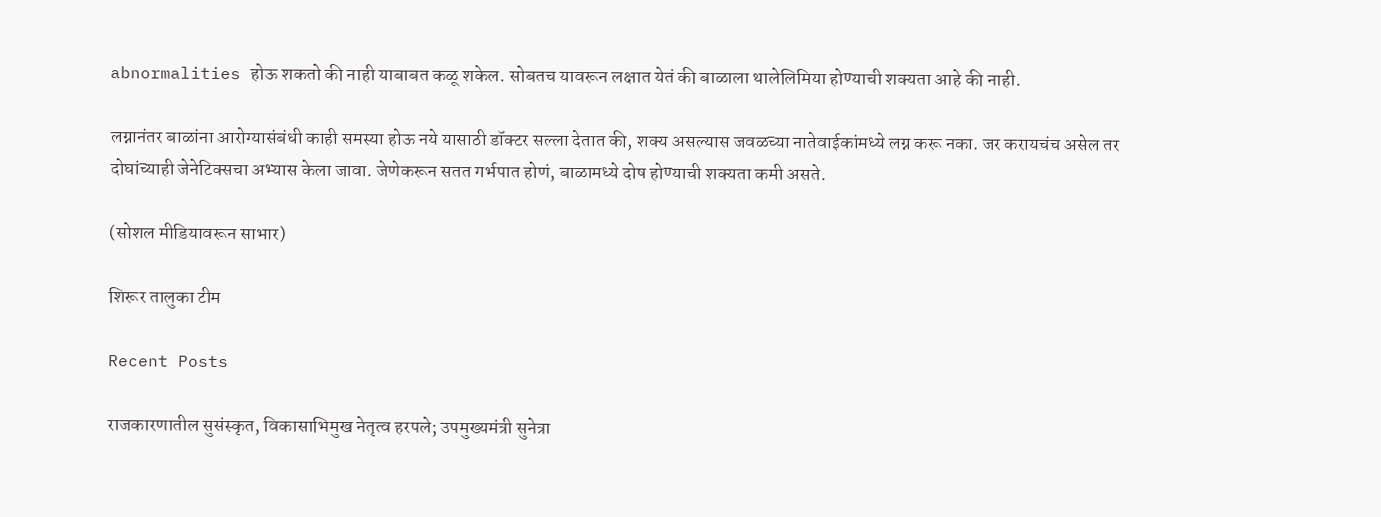abnormalities होऊ शकतो की नाही याबाबत कळू शकेल. सोबतच यावरून लक्षात येतं की बाळाला थालेलिमिया होण्याची शक्यता आहे की नाही.

लग्नानंतर बाळांना आरोग्यासंबंधी काही समस्या होऊ नये यासाठी डॉक्टर सल्ला देतात की, शक्य असल्यास जवळच्या नातेवाईकांमध्ये लग्न करू नका. जर करायचंच असेल तर दोघांच्याही जेनेटिक्सचा अभ्यास केला जावा. जेणेकरून सतत गर्भपात होणं, बाळामध्ये दोष होण्याची शक्यता कमी असते.

(सोशल मीडियावरून साभार)

शिरूर तालुका टीम

Recent Posts

राजकारणातील सुसंस्कृत, विकासाभिमुख नेतृत्व हरपले; उपमुख्यमंत्री सुनेत्रा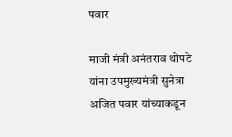पवार

माजी मंत्री अनंतराव थोपटे यांना उपमुख्यमंत्री सुनेत्रा अजित पवार यांच्याकडून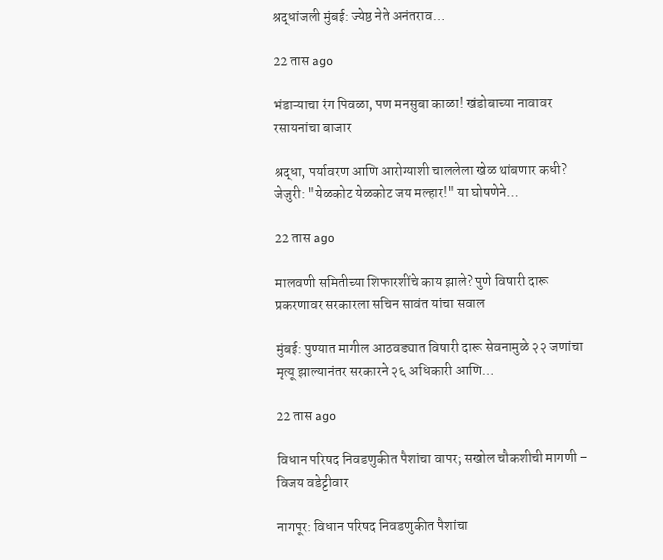श्रद्धांजली मुंबई: ज्येष्ठ नेते अनंतराव…

22 तास ago

भंडाऱ्याचा रंग पिवळा, पण मनसुबा काळा! खंडोबाच्या नावावर रसायनांचा बाजार

श्रद्धा, पर्यावरण आणि आरोग्याशी चाललेला खेळ थांबणार कधी? जेजुरी: "येळकोट येळकोट जय मल्हार!" या घोषणेने…

22 तास ago

मालवणी समितीच्या शिफारशींचे काय झाले? पुणे विषारी दारू प्रकरणावर सरकारला सचिन सावंत यांचा सवाल

मुंबई: पुण्यात मागील आठवड्यात विषारी दारू सेवनामुळे २२ जणांचा मृत्यू झाल्यानंतर सरकारने २६ अधिकारी आणि…

22 तास ago

विधान परिषद निवडणुकीत पैशांचा वापर; सखोल चौकशीची मागणी – विजय वडेट्टीवार

नागपूर: विधान परिषद निवडणुकीत पैशांचा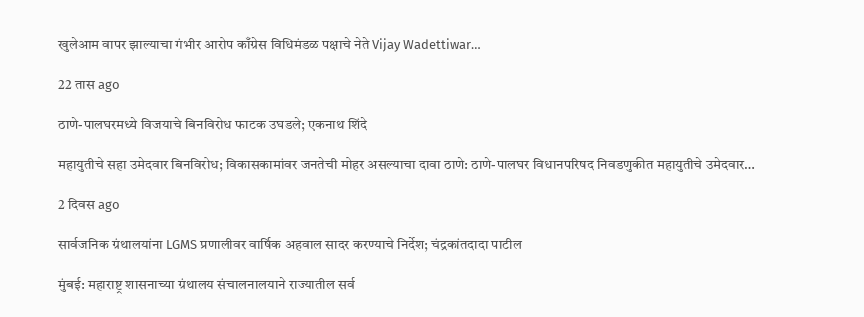खुलेआम वापर झाल्याचा गंभीर आरोप काँग्रेस विधिमंडळ पक्षाचे नेते Vijay Wadettiwar…

22 तास ago

ठाणे-पालघरमध्ये विजयाचे बिनविरोध फाटक उघडले; एकनाथ शिंदे

महायुतीचे सहा उमेदवार बिनविरोध; विकासकामांवर जनतेची मोहर असल्याचा दावा ठाणे: ठाणे-पालघर विधानपरिषद निवडणुकीत महायुतीचे उमेदवार…

2 दिवस ago

सार्वजनिक ग्रंथालयांना LGMS प्रणालीवर वार्षिक अहवाल सादर करण्याचे निर्देश; चंद्रकांतदादा पाटील

मुंबई: महाराष्ट्र शासनाच्या ग्रंथालय संचालनालयाने राज्यातील सर्व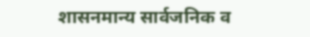शासनमान्य सार्वजनिक व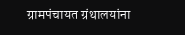ग्रामपंचायत ग्रंथालयांना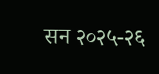सन २०२५-२६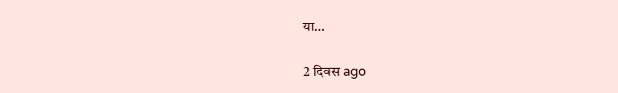या…

2 दिवस ago